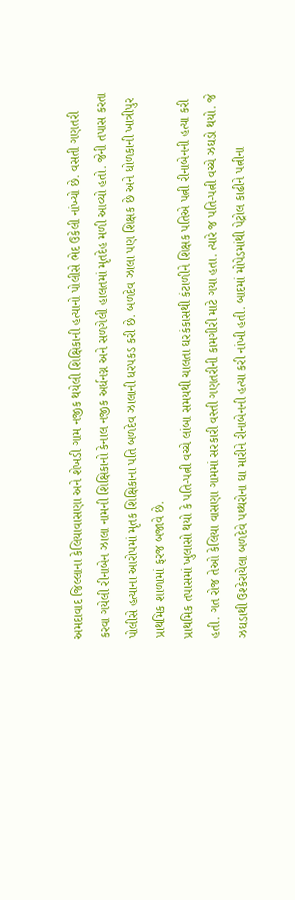અમદાવાદ જિલ્લાના કેલિયાવાસણા અને શેખડી ગામ નજીક થયેલી શિક્ષિકાની હત્યાનો પોલીસે ભેદ ઉકેલી નાંખ્યો છે. વસતી ગણતરી કરવા ગયેલી રીનાબેન ઝાલા નામની શિક્ષિકાનો કેનાલ નજીક અર્ધનગ્ન અને સળગેલી હાલતમાં મૃતદેહ મળી આવ્યો હતો. જેની તપાસ કરતા પોલીસે હત્યાના આરોપમાં મૃતક શિક્ષિકાના પતિ બળદેવ ઝાલાની ધરપકડ કરી છે. બળદેવ ઝાલા પણ શિક્ષક છે અને ધોળકાની ખાત્રીપુર પ્રાથમિક શાળામાં ફરજ બજાવે છે.
પ્રાથમિક તપાસમાં ખુલાસો થયો કે પતિ-પત્ની વચ્ચે લાંબા સમયથી ચાલતા ઘરકંકાસથી કંટાળીને શિક્ષક પતિએ પત્ની રીનાબેનની હત્યા કરી હતી. ગત રોજ તેઓ કેલિયા વાસણા ગામમાં સરકારી વસ્તી ગણતરીની કામગીરી માટે ગયા હતા. ત્યારે જ પતિ-પત્ની વચ્ચે ઝઘડો થયો. જે ઝઘડાથી ઉશ્કેરાયેલા બળદેવે પથ્થરોના ઘા મારીને રીનાબેનની હત્યા કરી નાંખી હતી. બાદમાં મોપેડમાંથી પેટ્રોલ કાઢીને પત્નીના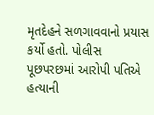મૃતદેહને સળગાવવાનો પ્રયાસ કર્યો હતો. પોલીસ પૂછપરછમાં આરોપી પતિએ હત્યાની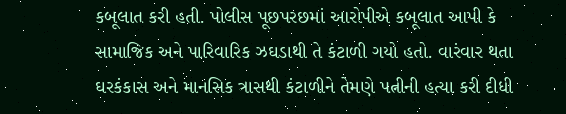કબૂલાત કરી હતી. પોલીસ પૂછપરછમાં આરોપીએ કબૂલાત આપી કે સામાજિક અને પારિવારિક ઝઘડાથી તે કંટાળી ગયો હતો. વારંવાર થતા ઘરકંકાસ અને માનસિક ત્રાસથી કંટાળીને તેમણે પત્નીની હત્યા કરી દીધી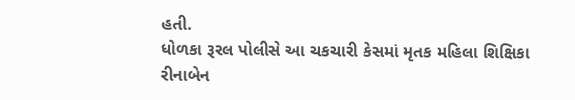હતી.
ધોળકા રૂરલ પોલીસે આ ચકચારી કેસમાં મૃતક મહિલા શિક્ષિકા રીનાબેન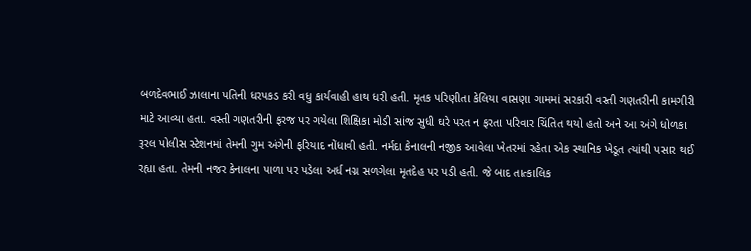બળદેવભાઈ ઝાલાના પતિની ધરપકડ કરી વધુ કાર્યવાહી હાથ ધરી હતી. મૃતક પરિણીતા કેલિયા વાસણા ગામમાં સરકારી વસ્તી ગણતરીની કામગીરી માટે આવ્યા હતા. વસ્તી ગણતરીની ફરજ પર ગયેલા શિક્ષિકા મોડી સાંજ સુધી ઘરે પરત ન ફરતા પરિવાર ચિંતિત થયો હતો અને આ અંગે ધોળકા રૂરલ પોલીસ સ્ટેશનમાં તેમની ગુમ અંગેની ફરિયાદ નોંધાવી હતી. નર્મદા કેનાલની નજીક આવેલા ખેતરમાં રહેતા એક સ્થાનિક ખેડૂત ત્યાંથી પસાર થઈ રહ્યા હતા. તેમની નજર કેનાલના પાળા પર પડેલા અર્ધ નગ્ન સળગેલા મૃતદેહ પર પડી હતી. જે બાદ તાત્કાલિક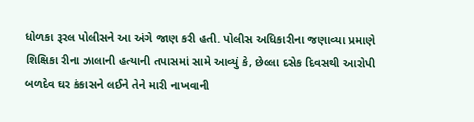ધોળકા રૂરલ પોલીસને આ અંગે જાણ કરી હતી. પોલીસ અધિકારીના જણાવ્યા પ્રમાણે શિક્ષિકા રીના ઝાલાની હત્યાની તપાસમાં સામે આવ્યું કે, છેલ્લા દસેક દિવસથી આરોપી બળદેવ ઘર કંકાસને લઈને તેને મારી નાખવાની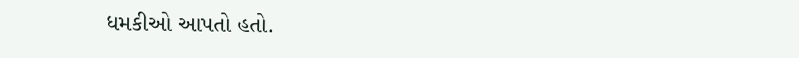ધમકીઓ આપતો હતો.